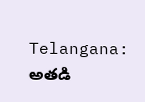Telangana: అతడి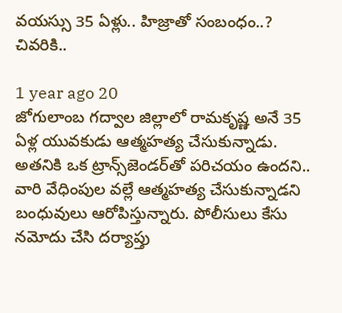వయస్సు 35 ఏళ్లు.. హిజ్రాతో సంబంధం..? చివరికి..

1 year ago 20
జోగులాంబ గద్వాల జిల్లాలో రామకృష్ణ అనే 35 ఏళ్ల యువకుడు ఆత్మహత్య చేసుకున్నాడు. అతనికి ఒక ట్రాన్స్‌జెండర్‌తో పరిచయం ఉందని.. వారి వేధింపుల వల్లే ఆత్మహత్య చేసుకున్నాడని బంధువులు ఆరోపిస్తున్నారు. పోలీసులు కేసు నమోదు చేసి దర్యాప్తు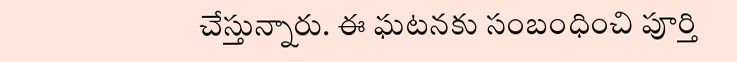చేస్తున్నారు. ఈ ఘటనకు సంబంధించి పూర్తి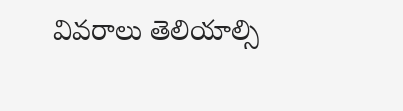వివరాలు తెలియాల్సి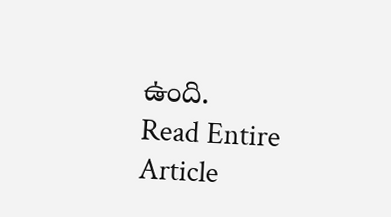ఉంది.
Read Entire Article